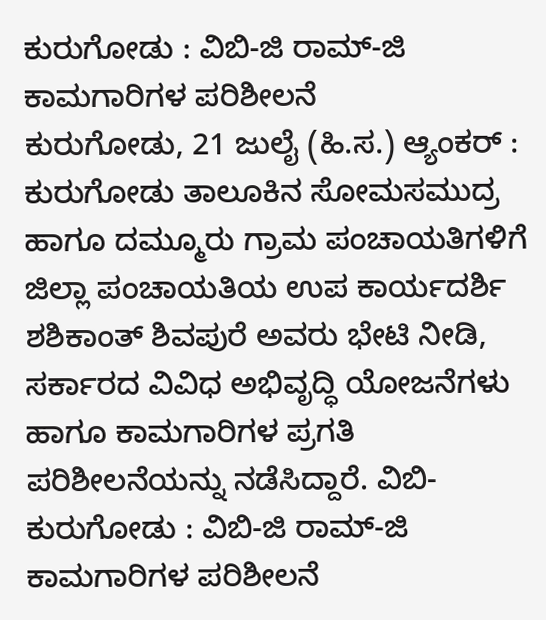ಕುರುಗೋಡು : ವಿಬಿ-ಜಿ ರಾಮ್-ಜಿ ಕಾಮಗಾರಿಗಳ ಪರಿಶೀಲನೆ
ಕುರುಗೋಡು, 21 ಜುಲೈ (ಹಿ.ಸ.) ಆ್ಯಂಕರ್ : ಕುರುಗೋಡು ತಾಲೂಕಿನ ಸೋಮಸಮುದ್ರ ಹಾಗೂ ದಮ್ಮೂರು ಗ್ರಾಮ ಪಂಚಾಯತಿಗಳಿಗೆ ಜಿಲ್ಲಾ ಪಂಚಾಯತಿಯ ಉಪ ಕಾರ್ಯದರ್ಶಿ ಶಶಿಕಾಂತ್ ಶಿವಪುರೆ ಅವರು ಭೇಟಿ ನೀಡಿ, ಸರ್ಕಾರದ ವಿವಿಧ ಅಭಿವೃದ್ಧಿ ಯೋಜನೆಗಳು ಹಾಗೂ ಕಾಮಗಾರಿಗಳ ಪ್ರಗತಿ ಪರಿಶೀಲನೆಯನ್ನು ನಡೆಸಿದ್ದಾರೆ. ವಿಬಿ-
ಕುರುಗೋಡು : ವಿಬಿ-ಜಿ ರಾಮ್-ಜಿ ಕಾಮಗಾರಿಗಳ ಪರಿಶೀಲನೆ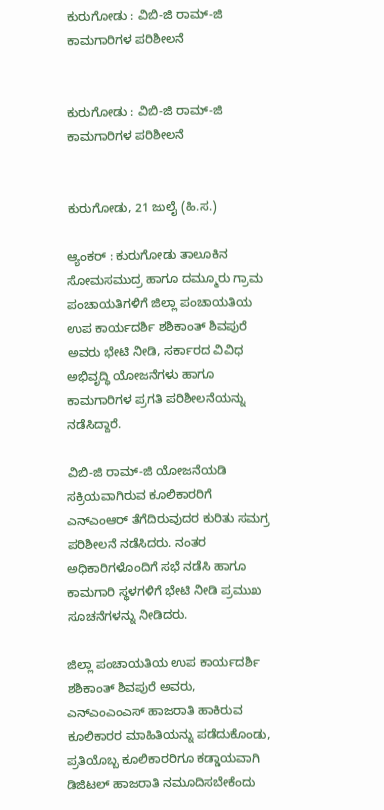ಕುರುಗೋಡು : ವಿಬಿ-ಜಿ ರಾಮ್-ಜಿ ಕಾಮಗಾರಿಗಳ ಪರಿಶೀಲನೆ


ಕುರುಗೋಡು : ವಿಬಿ-ಜಿ ರಾಮ್-ಜಿ ಕಾಮಗಾರಿಗಳ ಪರಿಶೀಲನೆ


ಕುರುಗೋಡು, 21 ಜುಲೈ (ಹಿ.ಸ.)

ಆ್ಯಂಕರ್ : ಕುರುಗೋಡು ತಾಲೂಕಿನ ಸೋಮಸಮುದ್ರ ಹಾಗೂ ದಮ್ಮೂರು ಗ್ರಾಮ ಪಂಚಾಯತಿಗಳಿಗೆ ಜಿಲ್ಲಾ ಪಂಚಾಯತಿಯ ಉಪ ಕಾರ್ಯದರ್ಶಿ ಶಶಿಕಾಂತ್ ಶಿವಪುರೆ ಅವರು ಭೇಟಿ ನೀಡಿ, ಸರ್ಕಾರದ ವಿವಿಧ ಅಭಿವೃದ್ಧಿ ಯೋಜನೆಗಳು ಹಾಗೂ ಕಾಮಗಾರಿಗಳ ಪ್ರಗತಿ ಪರಿಶೀಲನೆಯನ್ನು ನಡೆಸಿದ್ದಾರೆ.

ವಿಬಿ-ಜಿ ರಾಮ್-ಜಿ ಯೋಜನೆಯಡಿ ಸಕ್ರಿಯವಾಗಿರುವ ಕೂಲಿಕಾರರಿಗೆ ಎನ್ಎಂಆರ್ ತೆಗೆದಿರುವುದರ ಕುರಿತು ಸಮಗ್ರ ಪರಿಶೀಲನೆ ನಡೆಸಿದರು. ನಂತರ ಅಧಿಕಾರಿಗಳೊಂದಿಗೆ ಸಭೆ ನಡೆಸಿ ಹಾಗೂ ಕಾಮಗಾರಿ ಸ್ಥಳಗಳಿಗೆ ಭೇಟಿ ನೀಡಿ ಪ್ರಮುಖ ಸೂಚನೆಗಳನ್ನು ನೀಡಿದರು.

ಜಿಲ್ಲಾ ಪಂಚಾಯತಿಯ ಉಪ ಕಾರ್ಯದರ್ಶಿ ಶಶಿಕಾಂತ್ ಶಿವಪುರೆ ಅವರು, ಎನ್ಎಂಎಂಎಸ್ ಹಾಜರಾತಿ ಹಾಕಿರುವ ಕೂಲಿಕಾರರ ಮಾಹಿತಿಯನ್ನು ಪಡೆದುಕೊಂಡು, ಪ್ರತಿಯೊಬ್ಬ ಕೂಲಿಕಾರರಿಗೂ ಕಡ್ಡಾಯವಾಗಿ ಡಿಜಿಟಲ್ ಹಾಜರಾತಿ ನಮೂದಿಸಬೇಕೆಂದು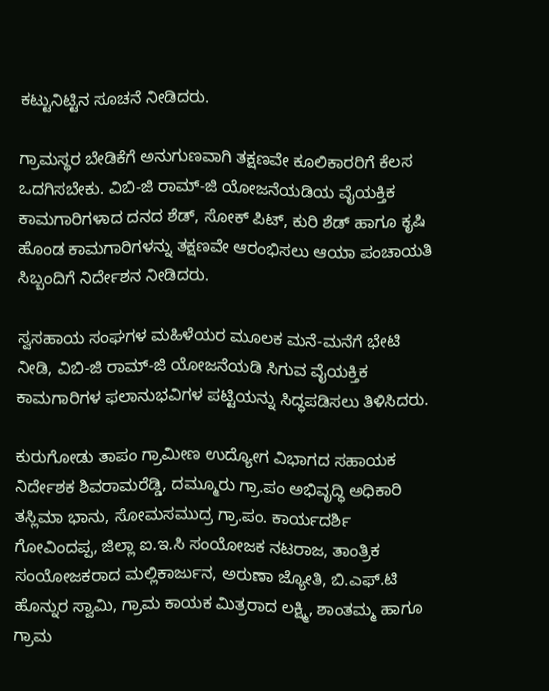ಕಟ್ಟುನಿಟ್ಟಿನ ಸೂಚನೆ ನೀಡಿದರು.

ಗ್ರಾಮಸ್ಥರ ಬೇಡಿಕೆಗೆ ಅನುಗುಣವಾಗಿ ತಕ್ಷಣವೇ ಕೂಲಿಕಾರರಿಗೆ ಕೆಲಸ ಒದಗಿಸಬೇಕು. ವಿಬಿ-ಜಿ ರಾಮ್-ಜಿ ಯೋಜನೆಯಡಿಯ ವೈಯಕ್ತಿಕ ಕಾಮಗಾರಿಗಳಾದ ದನದ ಶೆಡ್, ಸೋಕ್ ಪಿಟ್, ಕುರಿ ಶೆಡ್ ಹಾಗೂ ಕೃಷಿ ಹೊಂಡ ಕಾಮಗಾರಿಗಳನ್ನು ತಕ್ಷಣವೇ ಆರಂಭಿಸಲು ಆಯಾ ಪಂಚಾಯತಿ ಸಿಬ್ಬಂದಿಗೆ ನಿರ್ದೇಶನ ನೀಡಿದರು.

ಸ್ವಸಹಾಯ ಸಂಘಗಳ ಮಹಿಳೆಯರ ಮೂಲಕ ಮನೆ-ಮನೆಗೆ ಭೇಟಿ ನೀಡಿ, ವಿಬಿ-ಜಿ ರಾಮ್-ಜಿ ಯೋಜನೆಯಡಿ ಸಿಗುವ ವೈಯಕ್ತಿಕ ಕಾಮಗಾರಿಗಳ ಫಲಾನುಭವಿಗಳ ಪಟ್ಟಿಯನ್ನು ಸಿದ್ಧಪಡಿಸಲು ತಿಳಿಸಿದರು.

ಕುರುಗೋಡು ತಾಪಂ ಗ್ರಾಮೀಣ ಉದ್ಯೋಗ ವಿಭಾಗದ ಸಹಾಯಕ ನಿರ್ದೇಶಕ ಶಿವರಾಮರೆಡ್ಡಿ, ದಮ್ಮೂರು ಗ್ರಾ.ಪಂ ಅಭಿವೃದ್ಧಿ ಅಧಿಕಾರಿ ತಸ್ಲಿಮಾ ಭಾನು, ಸೋಮಸಮುದ್ರ ಗ್ರಾ.ಪಂ. ಕಾರ್ಯದರ್ಶಿ ಗೋವಿಂದಪ್ಪ, ಜಿಲ್ಲಾ ಐ.ಇ.ಸಿ ಸಂಯೋಜಕ ನಟರಾಜ, ತಾಂತ್ರಿಕ ಸಂಯೋಜಕರಾದ ಮಲ್ಲಿಕಾರ್ಜುನ, ಅರುಣಾ ಜ್ಯೋತಿ, ಬಿ.ಎಫ್.ಟಿ ಹೊನ್ನುರ ಸ್ವಾಮಿ, ಗ್ರಾಮ ಕಾಯಕ ಮಿತ್ರರಾದ ಲಕ್ಷ್ಮಿ, ಶಾಂತಮ್ಮ ಹಾಗೂ ಗ್ರಾಮ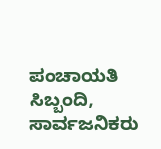ಪಂಚಾಯತಿ ಸಿಬ್ಬಂದಿ, ಸಾರ್ವಜನಿಕರು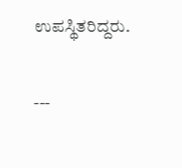ಉಪಸ್ಥಿತರಿದ್ದರು.

---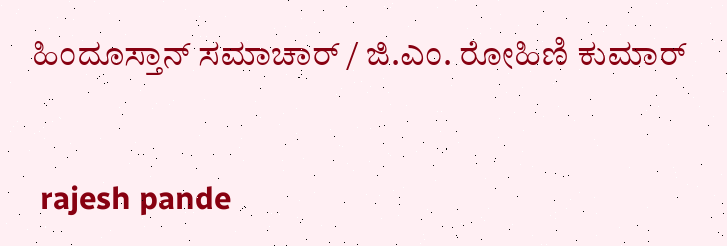ಹಿಂದೂಸ್ತಾನ್ ಸಮಾಚಾರ್ / ಜಿ.ಎಂ. ರೋಹಿಣಿ ಕುಮಾರ್


 rajesh pande